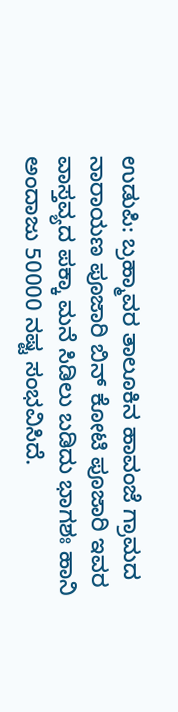ಉಡುಪಿ: ಬ್ರಹ್ಮಾವರ ತಾಲೂಕಿನ ಹಾವಂಜೆ ಗ್ರಾಮದ ನಾರಾಯಣ ಪೂಜಾರಿ ಬಿನ್ ಕೋಟಿ ಪೂಜಾರಿ ಇವರ ವಾಸ್ತವ್ಯದ ಪಕ್ಕಾ ಮನೆ ಸಿಡಿಲು ಬಡಿದು ಭಾಗಶಃ ಹಾನಿ ಅಂದಾಜು 50000 ನಷ್ಟ ಸಂಭವಿಸಿದೆ.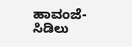ಹಾವಂಜೆ- ಸಿಡಿಲು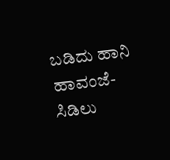ಬಡಿದು ಹಾನಿ
ಹಾವಂಜೆ- ಸಿಡಿಲು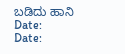ಬಡಿದು ಹಾನಿ
Date:
Date: